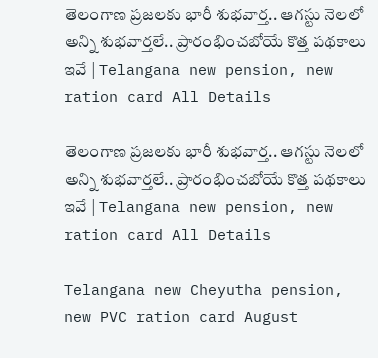తెలంగాణ ప్రజలకు భారీ శుభవార్త.. ఆగస్టు నెలలో అన్ని శుభవార్తలే.. ప్రారంభించబోయే కొత్త పథకాలు ఇవే | Telangana new pension, new ration card All Details

తెలంగాణ ప్రజలకు భారీ శుభవార్త.. ఆగస్టు నెలలో అన్ని శుభవార్తలే.. ప్రారంభించబోయే కొత్త పథకాలు ఇవే | Telangana new pension, new ration card All Details

Telangana new Cheyutha pension, new PVC ration card August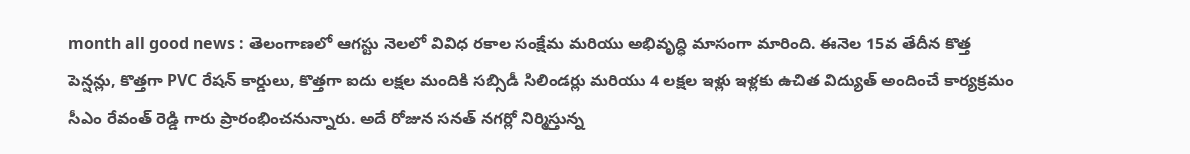month all good news : తెలంగాణలో ఆగస్టు నెలలో వివిధ రకాల సంక్షేమ మరియు అభివృద్ధి మాసంగా మారింది. ఈనెల 15వ తేదీన కొత్త పెన్షన్లు, కొత్తగా PVC రేషన్ కార్డులు, కొత్తగా ఐదు లక్షల మందికి సబ్సిడీ సిలిండర్లు మరియు 4 లక్షల ఇళ్లు ఇళ్లకు ఉచిత విద్యుత్ అందించే కార్యక్రమం సీఎం రేవంత్ రెడ్డి గారు ప్రారంభించనున్నారు. అదే రోజున సనత్ నగర్లో నిర్మిస్తున్న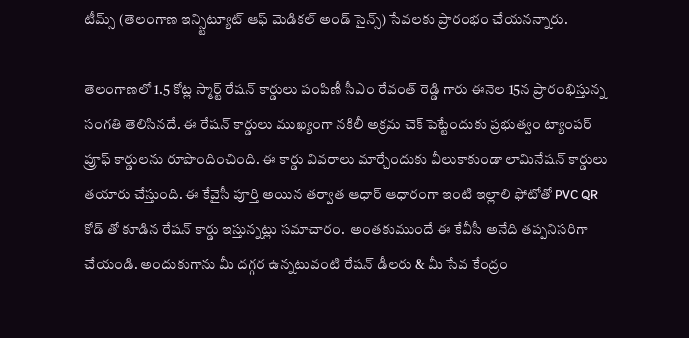టీమ్స్ (తెలంగాణ ఇన్స్టిట్యూట్ ఆఫ్ మెడికల్ అండ్ సైన్స్) సేవలకు ప్రారంభం చేయనన్నారు.

తెలంగాణలో 1.5 కోట్ల స్మార్ట్ రేషన్ కార్డులు పంపిణీ సీఎం రేవంత్ రెడ్డి గారు ఈనెల 15న ప్రారంభిస్తున్న సంగతి తెలిసినదే. ఈ రేషన్ కార్డులు ముఖ్యంగా నకిలీ అక్రమ చెక్ పెట్టేందుకు ప్రభుత్వం ట్యాంపర్ ప్రూఫ్ కార్డులను రూపొందించింది. ఈ కార్డు వివరాలు మార్చేందుకు వీలుకాకుండా లామినేషన్ కార్డులు తయారు చేస్తుంది. ఈ కేవైసీ పూర్తి అయిన తర్వాత ఆధార్ ఆధారంగా ఇంటి ఇల్లాలి ఫోటోతో PVC QR కోడ్ తో కూడిన రేషన్ కార్డు ఇస్తున్నట్లు సమాచారం.  అంతకుముందే ఈ కేవీసీ అనేది తప్పనిసరిగా చేయండి. అందుకుగాను మీ దగ్గర ఉన్నటువంటి రేషన్ డీలరు & మీ సేవ కేంద్రం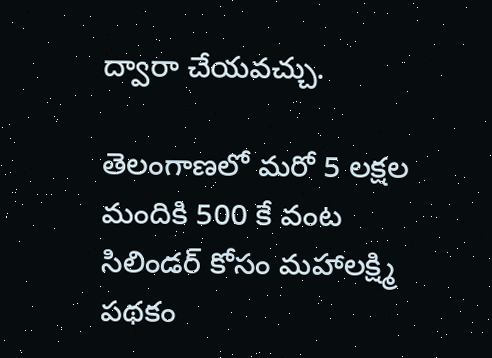ద్వారా చేయవచ్చు.

తెలంగాణలో మరో 5 లక్షల మందికి 500 కే వంట సిలిండర్ కోసం మహాలక్ష్మి పథకం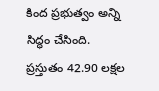కింద ప్రభుత్వం అన్ని సిద్ధం చేసింది. ప్రస్తుతం 42.90 లక్షల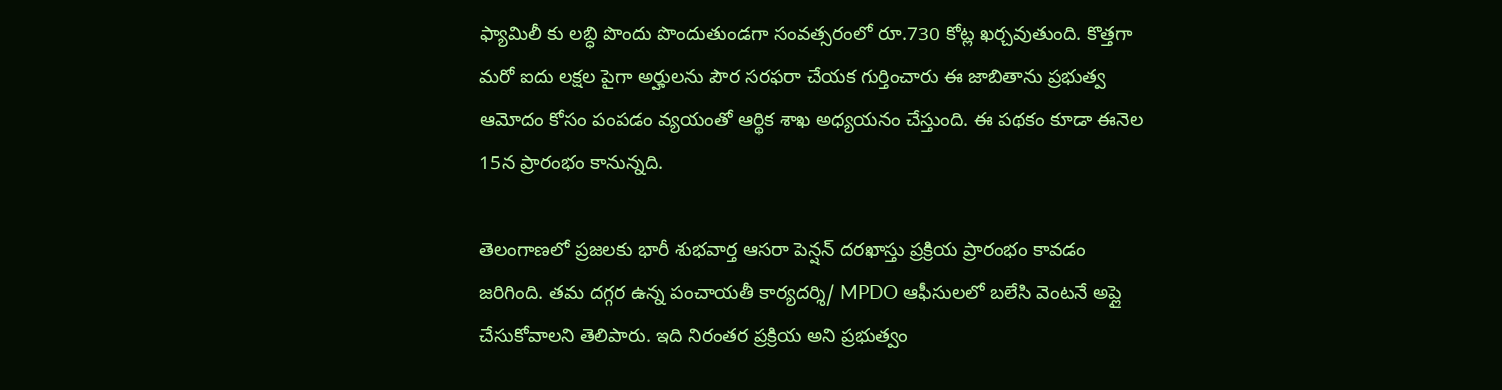ఫ్యామిలీ కు లబ్ధి పొందు పొందుతుండగా సంవత్సరంలో రూ.730 కోట్ల ఖర్చవుతుంది. కొత్తగా మరో ఐదు లక్షల పైగా అర్హులను పౌర సరఫరా చేయక గుర్తించారు ఈ జాబితాను ప్రభుత్వ ఆమోదం కోసం పంపడం వ్యయంతో ఆర్థిక శాఖ అధ్యయనం చేస్తుంది. ఈ పథకం కూడా ఈనెల 15న ప్రారంభం కానున్నది.

తెలంగాణలో ప్రజలకు భారీ శుభవార్త ఆసరా పెన్షన్ దరఖాస్తు ప్రక్రియ ప్రారంభం కావడం జరిగింది. తమ దగ్గర ఉన్న పంచాయతీ కార్యదర్శి/ MPDO ఆఫీసులలో బలేసి వెంటనే అప్లై చేసుకోవాలని తెలిపారు. ఇది నిరంతర ప్రక్రియ అని ప్రభుత్వం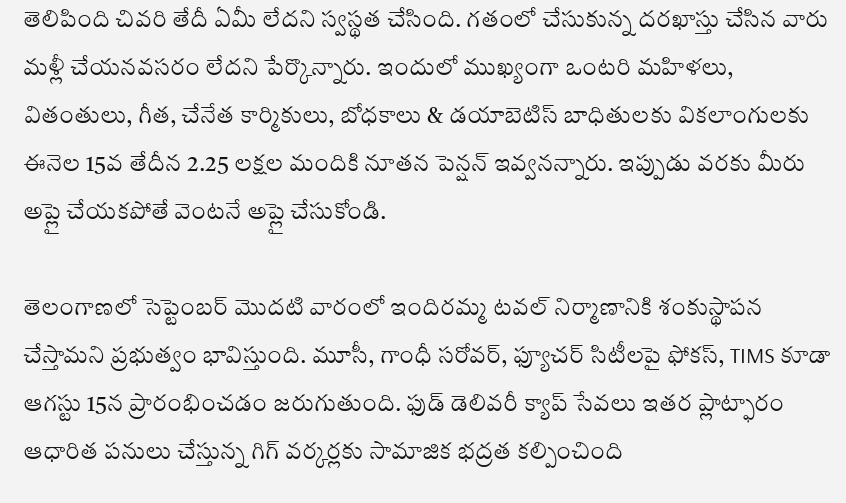తెలిపింది చివరి తేదీ ఏమీ లేదని స్వస్థత చేసింది. గతంలో చేసుకున్న దరఖాస్తు చేసిన వారు మళ్లీ చేయనవసరం లేదని పేర్కొన్నారు. ఇందులో ముఖ్యంగా ఒంటరి మహిళలు, వితంతులు, గీత, చేనేత కార్మికులు, బోధకాలు & డయాబెటిస్ బాధితులకు వికలాంగులకు ఈనెల 15వ తేదీన 2.25 లక్షల మందికి నూతన పెన్షన్ ఇవ్వనన్నారు. ఇప్పుడు వరకు మీరు అప్లై చేయకపోతే వెంటనే అప్లై చేసుకోండి.

తెలంగాణలో సెప్టెంబర్ మొదటి వారంలో ఇందిరమ్మ టవల్ నిర్మాణానికి శంకుస్థాపన చేస్తామని ప్రభుత్వం భావిస్తుంది. మూసీ, గాంధీ సరోవర్, ఫ్యూచర్ సిటీలపై ఫోకస్, TIMS కూడా ఆగస్టు 15న ప్రారంభించడం జరుగుతుంది. ఫుడ్ డెలివరీ క్యాప్ సేవలు ఇతర ప్లాట్ఫారం ఆధారిత పనులు చేస్తున్న గిగ్ వర్కర్లకు సామాజిక భద్రత కల్పించింది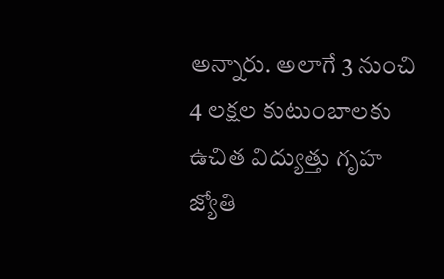అన్నారు. అలాగే 3 నుంచి 4 లక్షల కుటుంబాలకు ఉచిత విద్యుత్తు గృహ జ్యోతి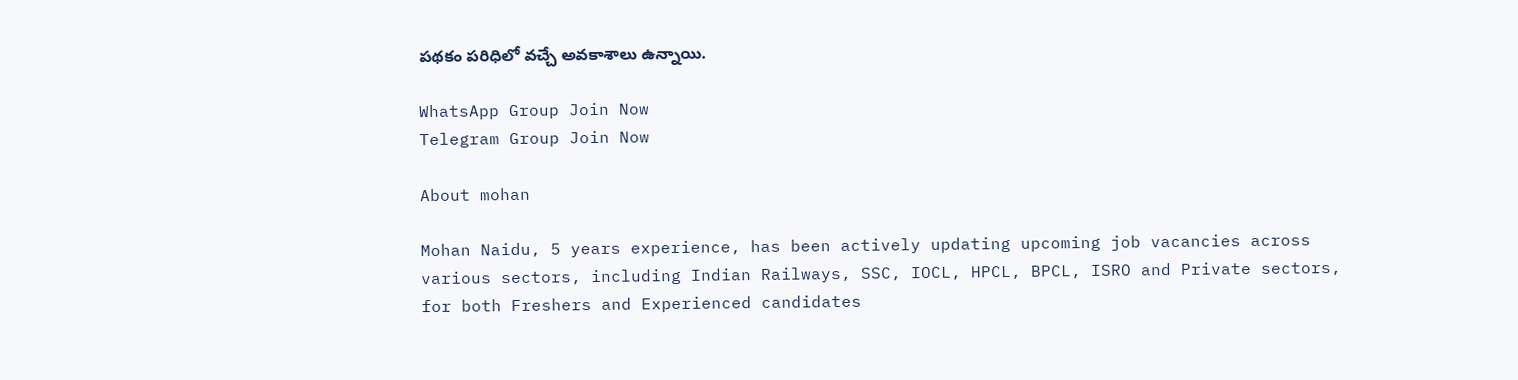పథకం పరిధిలో వచ్చే అవకాశాలు ఉన్నాయి.

WhatsApp Group Join Now
Telegram Group Join Now

About mohan

Mohan Naidu, 5 years experience, has been actively updating upcoming job vacancies across various sectors, including Indian Railways, SSC, IOCL, HPCL, BPCL, ISRO and Private sectors, for both Freshers and Experienced candidates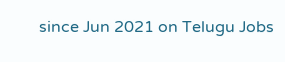since Jun 2021 on Telugu Jobs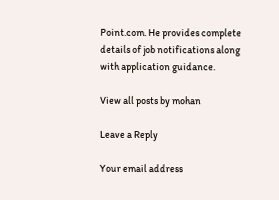Point.com. He provides complete details of job notifications along with application guidance.

View all posts by mohan

Leave a Reply

Your email address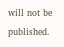will not be published.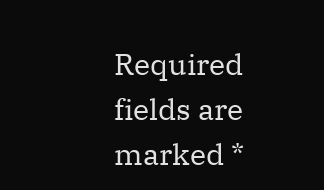Required fields are marked *